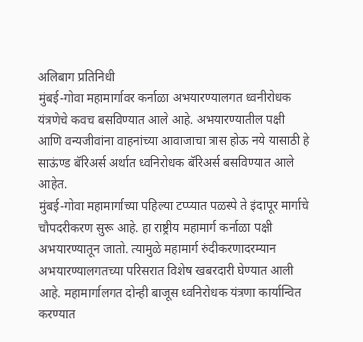अलिबाग प्रतिनिधी
मुंबई-गोवा महामार्गावर कर्नाळा अभयारण्यालगत ध्वनीरोधक यंत्रणेचे कवच बसविण्यात आले आहे. अभयारण्यातील पक्षी आणि वन्यजीवांना वाहनांच्या आवाजाचा त्रास होऊ नये यासाठी हे साऊंण्ड बॅरिअर्स अर्थात ध्वनिरोधक बॅरिअर्स बसविण्यात आले आहेत.
मुंबई-गोवा महामार्गाच्या पहिल्या टप्प्यात पळस्पे ते इंदापूर मार्गाचे चौपदरीकरण सुरू आहे. हा राष्ट्रीय महामार्ग कर्नाळा पक्षी अभयारण्यातून जातो. त्यामुळे महामार्ग रुंदीकरणादरम्यान अभयारण्यालगतच्या परिसरात विशेष खबरदारी घेण्यात आली आहे. महामार्गालगत दोन्ही बाजूस ध्वनिरोधक यंत्रणा कार्यान्वित करण्यात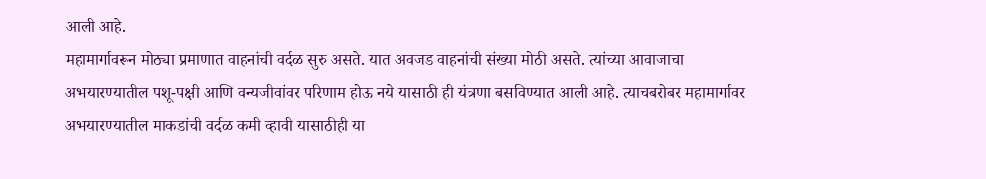आली आहे.
महामार्गावरून मोठ्या प्रमाणात वाहनांची वर्दळ सुरु असते. यात अवजड वाहनांची संख्या मोठी असते. त्यांच्या आवाजाचा अभयारण्यातील पशू-पक्षी आणि वन्यजीवांवर परिणाम होऊ नये यासाठी ही यंत्रणा बसविण्यात आली आहे. त्याचबरोबर महामार्गावर अभयारण्यातील माकडांची वर्दळ कमी व्हावी यासाठीही या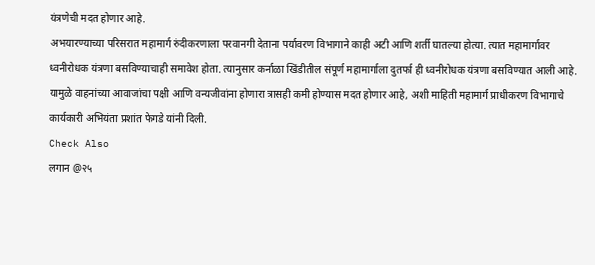यंत्रणेची मदत होणार आहे.
अभयारण्याच्या परिसरात महामार्ग रुंदीकरणाला परवानगी देताना पर्यावरण विभागाने काही अटी आणि शर्ती घातल्या होत्या. त्यात महामार्गावर ध्वनीरोधक यंत्रणा बसविण्याचाही समावेश होता. त्यानुसार कर्नाळा खिंडीतील संपूर्ण महामार्गाला दुतर्फा ही ध्वनीरोधक यंत्रणा बसविण्यात आली आहे. यामुळे वाहनांच्या आवाजांचा पक्षी आणि वन्यजीवांना होणारा त्रासही कमी होण्यास मदत होणार आहे, अशी माहिती महामार्ग प्राधीकरण विभागाचे कार्यकारी अभियंता प्रशांत फेगडे यांनी दिली.
Check Also
लगान @२५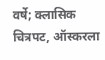वर्षे; क्लासिक चित्रपट, ऑस्करला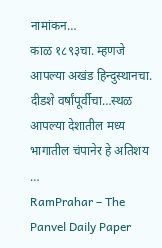नामांकन…
काळ १८९३चा. म्हणजे आपल्या अखंड हिन्दुस्थानचा. दीडशे वर्षांपूर्वीचा…स्थळ आपल्या देशातील मध्य भागातील चंपानेर हे अतिशय …
RamPrahar – The Panvel Daily Paper